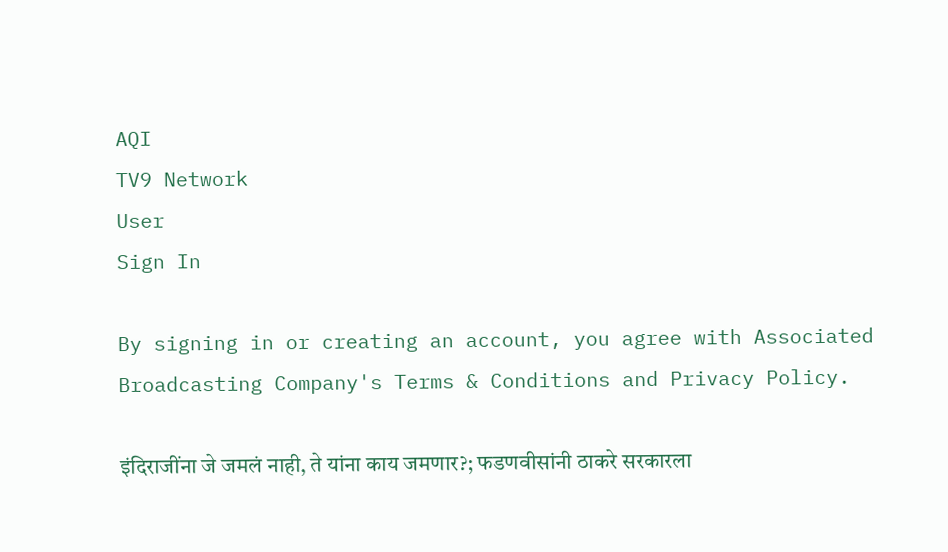AQI
TV9 Network
User
Sign In

By signing in or creating an account, you agree with Associated Broadcasting Company's Terms & Conditions and Privacy Policy.

इंदिराजींना जे जमलं नाही, ते यांना काय जमणार?; फडणवीसांनी ठाकरे सरकारला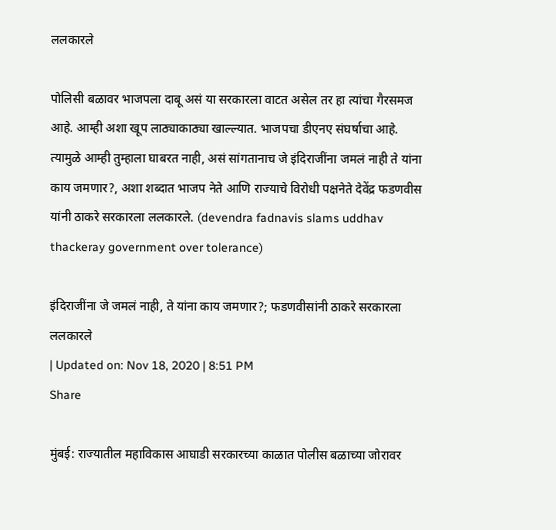ललकारले

पोलिसी बळावर भाजपला दाबू असं या सरकारला वाटत असेल तर हा त्यांचा गैरसमज आहे. आम्ही अशा खूप लाठ्याकाठ्या खाल्ल्यात. भाजपचा डीएनए संघर्षाचा आहे. त्यामुळे आम्ही तुम्हाला घाबरत नाही, असं सांगतानाच जे इंदिराजींना जमलं नाही ते यांना काय जमणार?, अशा शब्दात भाजप नेते आणि राज्याचे विरोधी पक्षनेते देवेंद्र फडणवीस यांनी ठाकरे सरकारला ललकारले. (devendra fadnavis slams uddhav thackeray government over tolerance)

इंदिराजींना जे जमलं नाही, ते यांना काय जमणार?; फडणवीसांनी ठाकरे सरकारला ललकारले
| Updated on: Nov 18, 2020 | 8:51 PM
Share

मुंबई: राज्यातील महाविकास आघाडी सरकारच्या काळात पोलीस बळाच्या जोरावर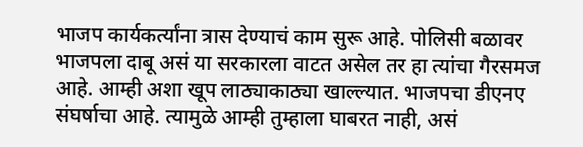भाजप कार्यकर्त्यांना त्रास देण्याचं काम सुरू आहे. पोलिसी बळावर भाजपला दाबू असं या सरकारला वाटत असेल तर हा त्यांचा गैरसमज आहे. आम्ही अशा खूप लाठ्याकाठ्या खाल्ल्यात. भाजपचा डीएनए संघर्षाचा आहे. त्यामुळे आम्ही तुम्हाला घाबरत नाही, असं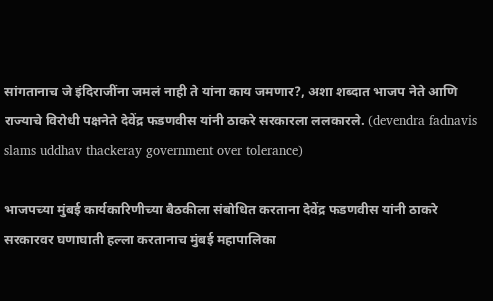सांगतानाच जे इंदिराजींना जमलं नाही ते यांना काय जमणार?, अशा शब्दात भाजप नेते आणि राज्याचे विरोधी पक्षनेते देवेंद्र फडणवीस यांनी ठाकरे सरकारला ललकारले. (devendra fadnavis slams uddhav thackeray government over tolerance)

भाजपच्या मुंबई कार्यकारिणीच्या बैठकीला संबोधित करताना देवेंद्र फडणवीस यांनी ठाकरे सरकारवर घणाघाती हल्ला करतानाच मुंबई महापालिका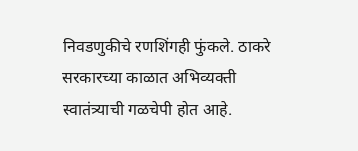निवडणुकीचे रणशिंगही फुंकले. ठाकरे सरकारच्या काळात अभिव्यक्ती स्वातंत्र्याची गळचेपी होत आहे.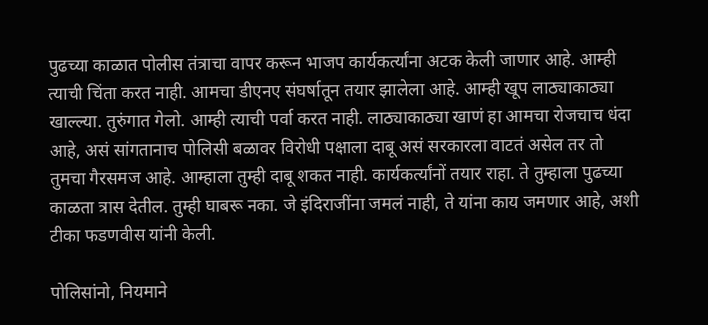पुढच्या काळात पोलीस तंत्राचा वापर करून भाजप कार्यकर्त्यांना अटक केली जाणार आहे. आम्ही त्याची चिंता करत नाही. आमचा डीएनए संघर्षातून तयार झालेला आहे. आम्ही खूप लाठ्याकाठ्या खाल्ल्या. तुरुंगात गेलो. आम्ही त्याची पर्वा करत नाही. लाठ्याकाठ्या खाणं हा आमचा रोजचाच धंदा आहे, असं सांगतानाच पोलिसी बळावर विरोधी पक्षाला दाबू असं सरकारला वाटतं असेल तर तो तुमचा गैरसमज आहे. आम्हाला तुम्ही दाबू शकत नाही. कार्यकर्त्यांनों तयार राहा. ते तुम्हाला पुढच्या काळता त्रास देतील. तुम्ही घाबरू नका. जे इंदिराजींना जमलं नाही, ते यांना काय जमणार आहे, अशी टीका फडणवीस यांनी केली.

पोलिसांनो, नियमाने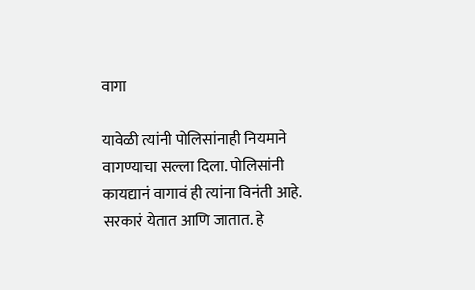वागा

यावेळी त्यांनी पोलिसांनाही नियमाने वागण्याचा सल्ला दिला. पोलिसांनी कायद्यानं वागावं ही त्यांना विनंती आहे. सरकारं येतात आणि जातात. हे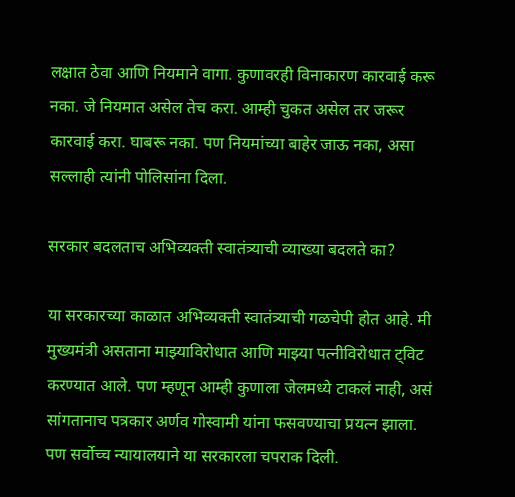लक्षात ठेवा आणि नियमाने वागा. कुणावरही विनाकारण कारवाई करू नका. जे नियमात असेल तेच करा. आम्ही चुकत असेल तर जरूर कारवाई करा. घाबरू नका. पण नियमांच्या बाहेर जाऊ नका, असा सल्लाही त्यांनी पोलिसांना दिला.

सरकार बदलताच अभिव्यक्ती स्वातंत्र्याची व्याख्या बदलते का?

या सरकारच्या काळात अभिव्यक्ती स्वातंत्र्याची गळचेपी होत आहे. मी मुख्यमंत्री असताना माझ्याविरोधात आणि माझ्या पत्नीविरोधात ट्विट करण्यात आले. पण म्हणून आम्ही कुणाला जेलमध्ये टाकलं नाही, असं सांगतानाच पत्रकार अर्णव गोस्वामी यांना फसवण्याचा प्रयत्न झाला. पण सर्वोच्च न्यायालयाने या सरकारला चपराक दिली.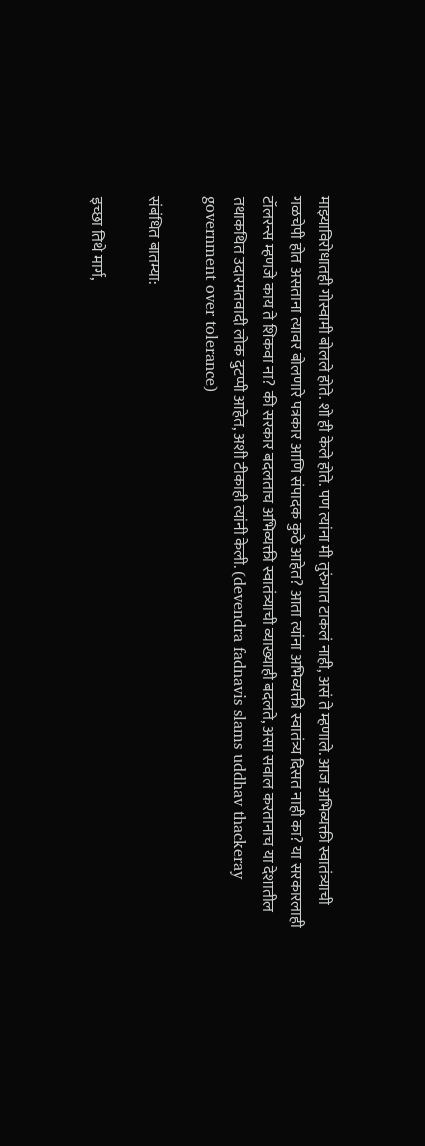माझ्याविरोधातही गोस्वामी बोलले होते. शो ही केले होते. पण त्यांना मी तुरुंगात टाकलं नाही, असं ते म्हणाले. आज अभिव्यक्ती स्वातंत्र्याची गळचेपी होत असताना त्यावर बोलणारे पत्रकार आणि संपादक कुठे आहेत? आता त्यांना अभिव्यक्ती स्वातंत्र्य दिसत नाही का? या सरकारलाही टॉलरन्स म्हणजे काय ते शिकवा ना? की सरकार बदलताच अभिव्यक्ती स्वातंत्र्याची व्याख्याही बदलते, असा सवाल करतानाच या देशातील तथाकथित उदारमतवादी लोक दुटप्पी आहेत, अशी टीकाही त्यांनी केली. (devendra fadnavis slams uddhav thackeray government over tolerance)

संबंधित बातम्या:

इच्छा तिथे मार्ग,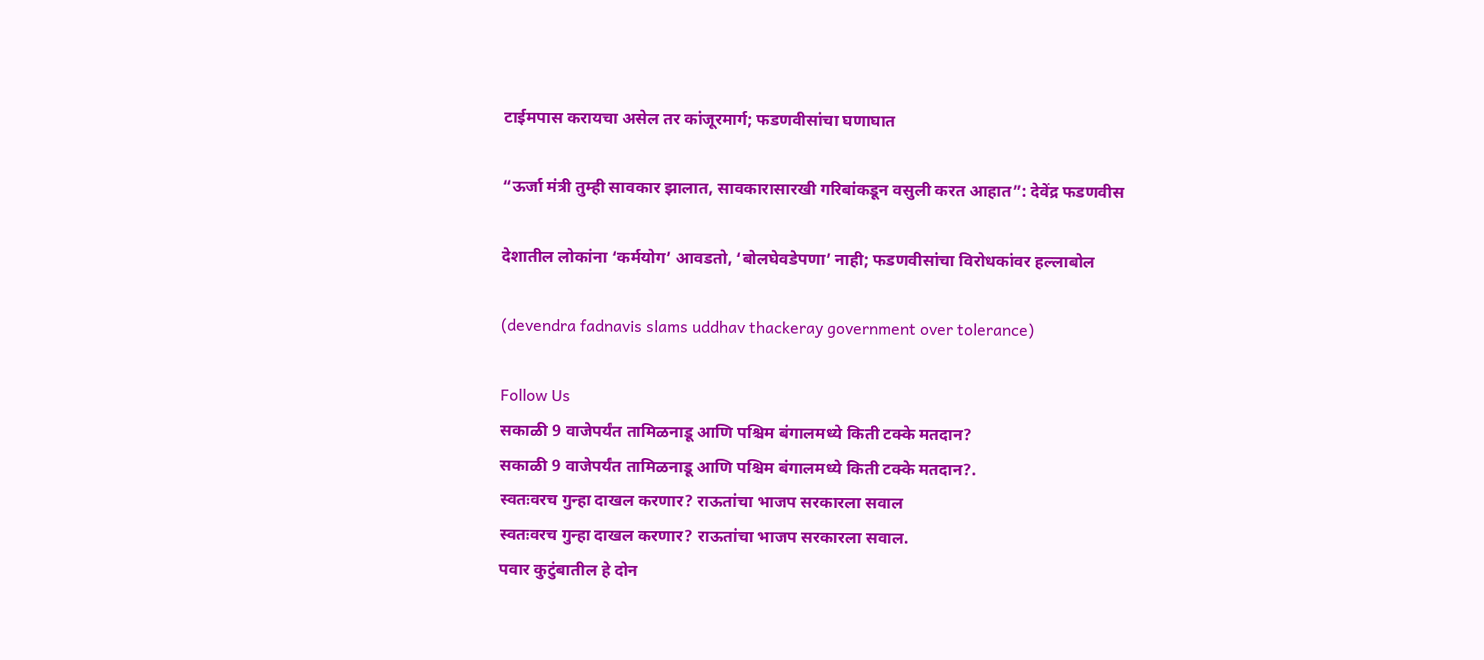टाईमपास करायचा असेल तर कांजूरमार्ग; फडणवीसांचा घणाघात

“ऊर्जा मंत्री तुम्ही सावकार झालात, सावकारासारखी गरिबांकडून वसुली करत आहात”: देवेंद्र फडणवीस

देशातील लोकांना ‘कर्मयोग’ आवडतो, ‘बोलघेवडेपणा’ नाही; फडणवीसांचा विरोधकांवर हल्लाबोल

(devendra fadnavis slams uddhav thackeray government over tolerance)

Follow Us
सकाळी 9 वाजेपर्यंत तामिळनाडू आणि पश्चिम बंगालमध्ये किती टक्के मतदान?
सकाळी 9 वाजेपर्यंत तामिळनाडू आणि पश्चिम बंगालमध्ये किती टक्के मतदान?.
स्वतःवरच गुन्हा दाखल करणार? राऊतांचा भाजप सरकारला सवाल
स्वतःवरच गुन्हा दाखल करणार? राऊतांचा भाजप सरकारला सवाल.
पवार कुटुंबातील हे दोन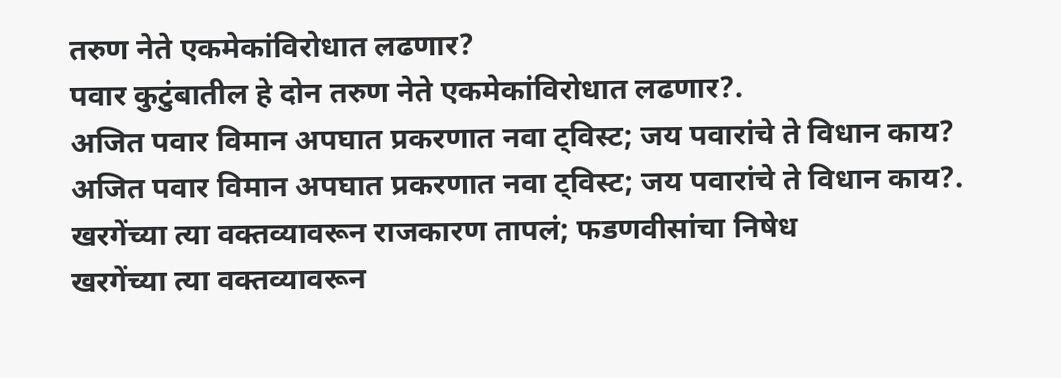तरुण नेते एकमेकांविरोधात लढणार?
पवार कुटुंबातील हे दोन तरुण नेते एकमेकांविरोधात लढणार?.
अजित पवार विमान अपघात प्रकरणात नवा ट्विस्ट; जय पवारांचे ते विधान काय?
अजित पवार विमान अपघात प्रकरणात नवा ट्विस्ट; जय पवारांचे ते विधान काय?.
खरगेंच्या त्या वक्तव्यावरून राजकारण तापलं; फडणवीसांचा निषेध
खरगेंच्या त्या वक्तव्यावरून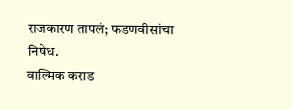राजकारण तापलं; फडणवीसांचा निषेध.
वाल्मिक कराड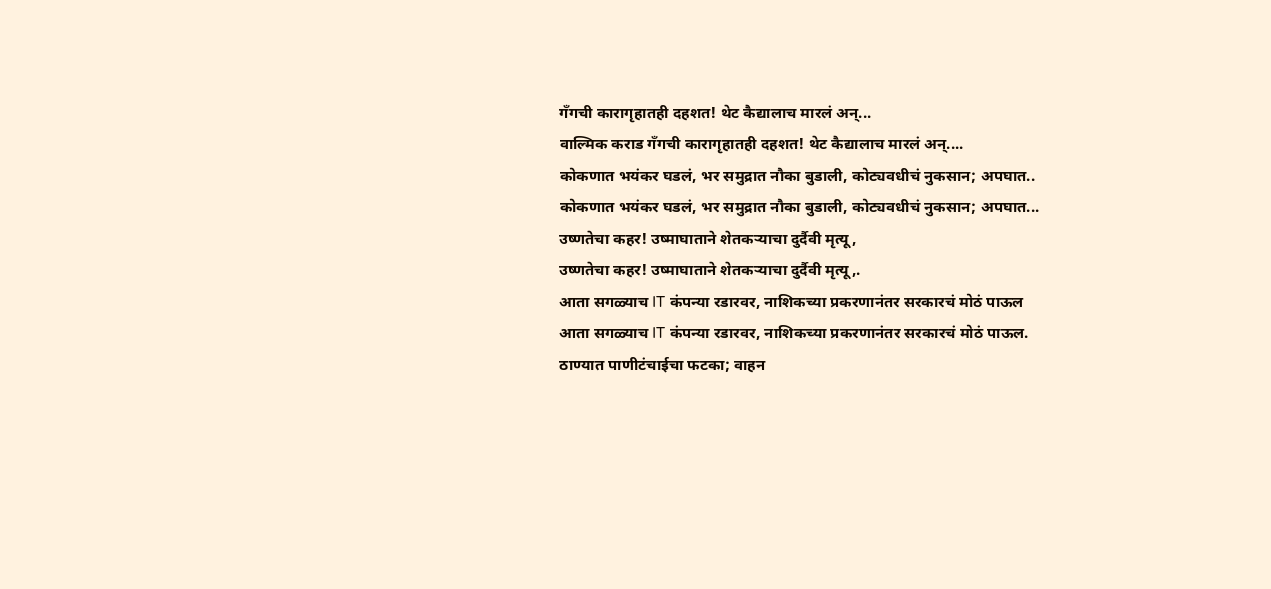गँगची कारागृहातही दहशत! थेट कैद्यालाच मारलं अन्...
वाल्मिक कराड गँगची कारागृहातही दहशत! थेट कैद्यालाच मारलं अन्....
कोकणात भयंकर घडलं, भर समुद्रात नौका बुडाली, कोट्यवधीचं नुकसान; अपघात..
कोकणात भयंकर घडलं, भर समुद्रात नौका बुडाली, कोट्यवधीचं नुकसान; अपघात...
उष्णतेचा कहर! उष्माघाताने शेतकऱ्याचा दुर्दैवी मृत्यू,
उष्णतेचा कहर! उष्माघाताने शेतकऱ्याचा दुर्दैवी मृत्यू,.
आता सगळ्याच IT कंपन्या रडारवर, नाशिकच्या प्रकरणानंतर सरकारचं मोठं पाऊल
आता सगळ्याच IT कंपन्या रडारवर, नाशिकच्या प्रकरणानंतर सरकारचं मोठं पाऊल.
ठाण्यात पाणीटंचाईचा फटका; वाहन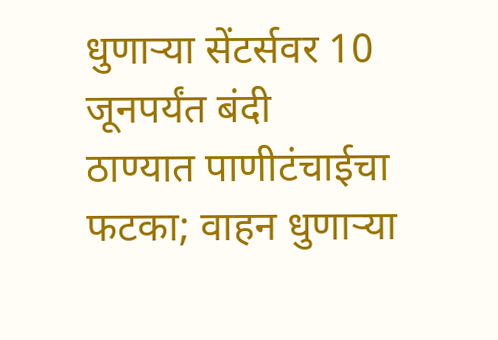धुणाऱ्या सेंटर्सवर 10 जूनपर्यंत बंदी
ठाण्यात पाणीटंचाईचा फटका; वाहन धुणाऱ्या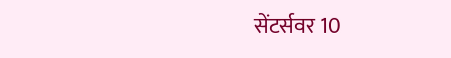सेंटर्सवर 10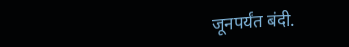जूनपर्यंत बंदी.